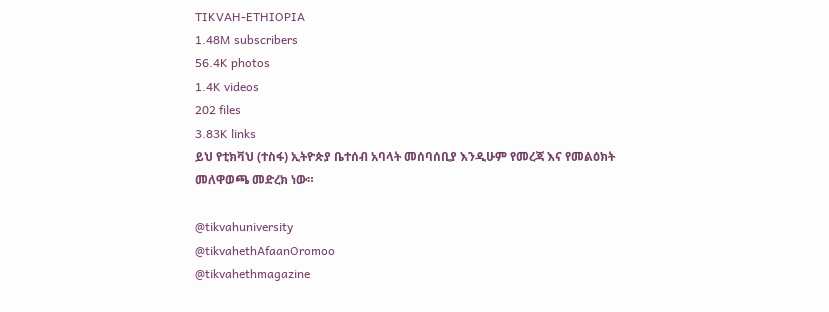TIKVAH-ETHIOPIA
1.48M subscribers
56.4K photos
1.4K videos
202 files
3.83K links
ይህ የቲክቫህ (ተስፋ) ኢትዮጵያ ቤተሰብ አባላት መሰባሰቢያ እንዲሁም የመረጃ እና የመልዕክት መለዋወጫ መድረክ ነው።

@tikvahuniversity
@tikvahethAfaanOromoo
@tikvahethmagazine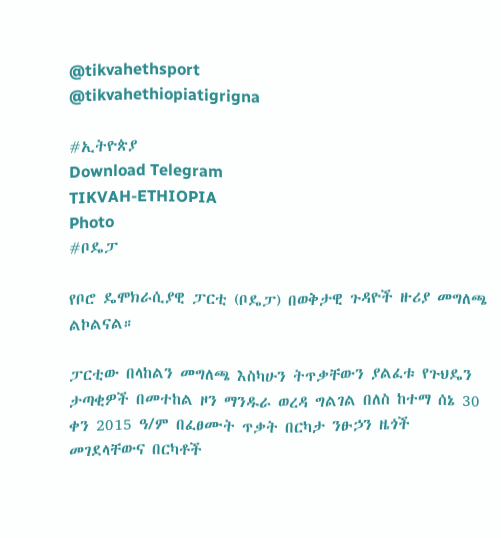@tikvahethsport
@tikvahethiopiatigrigna

#ኢትዮጵያ
Download Telegram
TIKVAH-ETHIOPIA
Photo
#ቦዴፓ

የቦሮ ዴሞክራሲያዊ ፓርቲ (ቦዴፓ) በወቅታዊ ጉዳዮች ዙሪያ መግለጫ ልኮልናል።

ፓርቲው በላከልን መግለጫ እስካሁን ትጥቃቸውን ያልፈቱ የጉህዴን ታጣቂዎች በመተከል ዞን ማንዱራ ወረዳ ግልገል በለስ ከተማ ሰኔ 30 ቀን 2015 ዓ/ም በፈፀሙት ጥቃት በርካታ ንፁኃን ዜጎች መገደላቸውና በርካቶች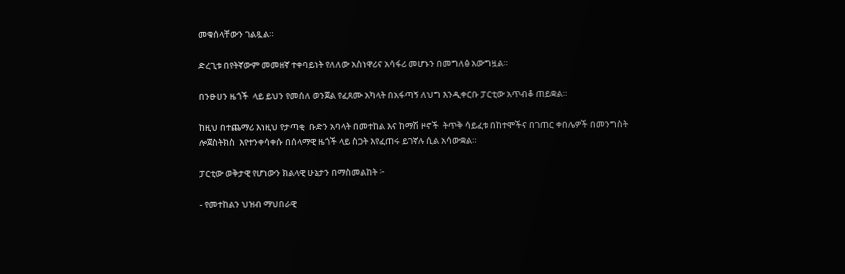መቁሰላቸውን ገልጿል።

ድረጊቱ በየትኛውም መመዘኛ ተቀባይነት የለለው አስነዋሪና አሳፋሪ መሆኑን በመግለፅ አውግዟል።

በንፁሀን ዜጎች  ላይ ይህን የመሰለ ወንጀል የፈጸሙ አካላት በአፋጣኝ ለህግ እንዲቀርቡ ፓርቲው አጥብቆ ጠይቋል።

ከዚህ በተጨማሪ እነዚህ የታጣቂ  ቡድን አባላት በመተከል እና ከማሽ ዞኖች  ትጥቅ ሳይፈቱ በከተሞችና በገጠር ቀበሌዎች በመንግስት ሎጀስትክስ  እየተንቀሳቀሱ በሰላማዊ ዜጎች ላይ ስጋት እየፈጠሩ ይገኛሉ ሲል አሳውቋል።

ፓርቲው ወቅታዊ የሆነውን ክልላዊ ሁኔታን በማስመልከት ፦

- የመተከልን ህዝብ ማህበራዊ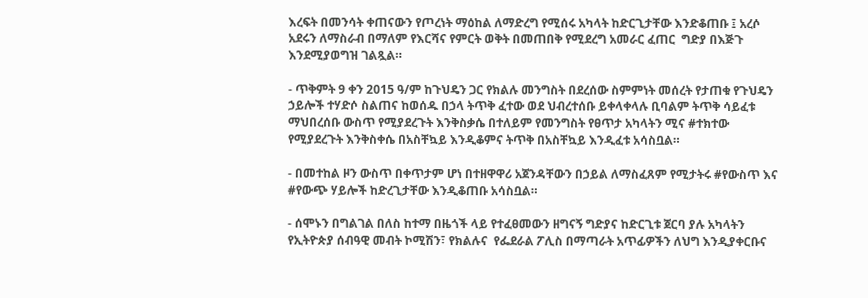እረፍት በመንሳት ቀጠናውን የጦረነት ማዕከል ለማድረግ የሚሰሩ አካላት ከድርጊታቸው እንድቆጠቡ ፤ አረሶ አደሩን ለማስራብ በማለም የእርሻና የምርት ወቅት በመጠበቅ የሚደረግ አመራር ፈጠር  ግድያ በእጅጉ እንደሚያወግዝ ገልጿል።

- ጥቅምት 9 ቀን 2015 ዓ/ም ከጉህዴን ጋር የክልሉ መንግስት በደረሰው ስምምነት መሰረት የታጠቁ የጉህዴን ኃይሎች ተሃድሶ ስልጠና ከወሰዱ በኃላ ትጥቅ ፈተው ወደ ህብረተሰቡ ይቀላቀላሉ ቢባልም ትጥቅ ሳይፈቱ ማህበረሰቡ ውስጥ የሚያደረጉት እንቅስቃሴ በተለይም የመንግስት የፀጥታ አካላትን ሚና #ተክተው የሚያደረጉት እንቅስቀሴ በአስቸኳይ እንዲቆምና ትጥቅ በአስቸኳይ እንዲፈቱ አሳስቧል።

- በመተከል ዞን ውስጥ በቀጥታም ሆነ በተዘዋዋሪ አጀንዳቸውን በኃይል ለማስፈጸም የሚታትሩ #የውስጥ እና #የውጭ ሃይሎች ከድረጊታቸው እንዲቆጠቡ አሳስቧል።

- ሰሞኑን በግልገል በለስ ከተማ በዜጎች ላይ የተፈፀመውን ዘግናኝ ግድያና ከድርጊቱ ጀርባ ያሉ አካላትን የኢትዮጵያ ሰብዓዊ መብት ኮሚሽን፣ የክልሉና  የፌደራል ፖሊስ በማጣራት አጥፊዎችን ለህግ እንዲያቀርቡና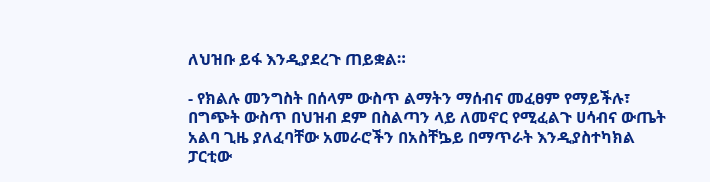ለህዝቡ ይፋ እንዲያደረጉ ጠይቋል።

- የክልሉ መንግስት በሰላም ውስጥ ልማትን ማሰብና መፈፀም የማይችሉ፣ በግጭት ውስጥ በህዝብ ደም በስልጣን ላይ ለመኖር የሚፈልጉ ሀሳብና ውጤት አልባ ጊዜ ያለፈባቸው አመራሮችን በአስቸኴይ በማጥራት እንዲያስተካክል ፓርቲው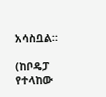አሳስቧል።

(ከቦዴፓ የተላከው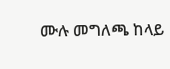ሙሉ መግለጫ ከላይ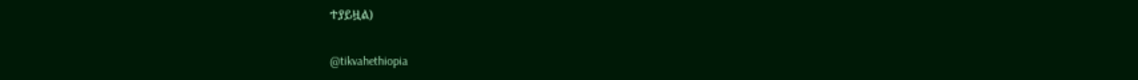ተያይዟል)

@tikvahethiopia